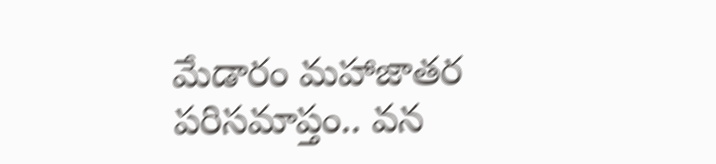మేడారం మహాజాతర పరిసమాప్తం.. వన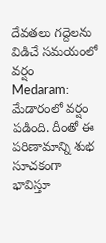దేవతలు గద్దెలను విడిచే సమయంలో వర్షం
Medaram: మేడారంలో వర్షం పడింది. దీంతో ఈ పరిణామాన్ని శుభ సూచకంగా భావిస్తూ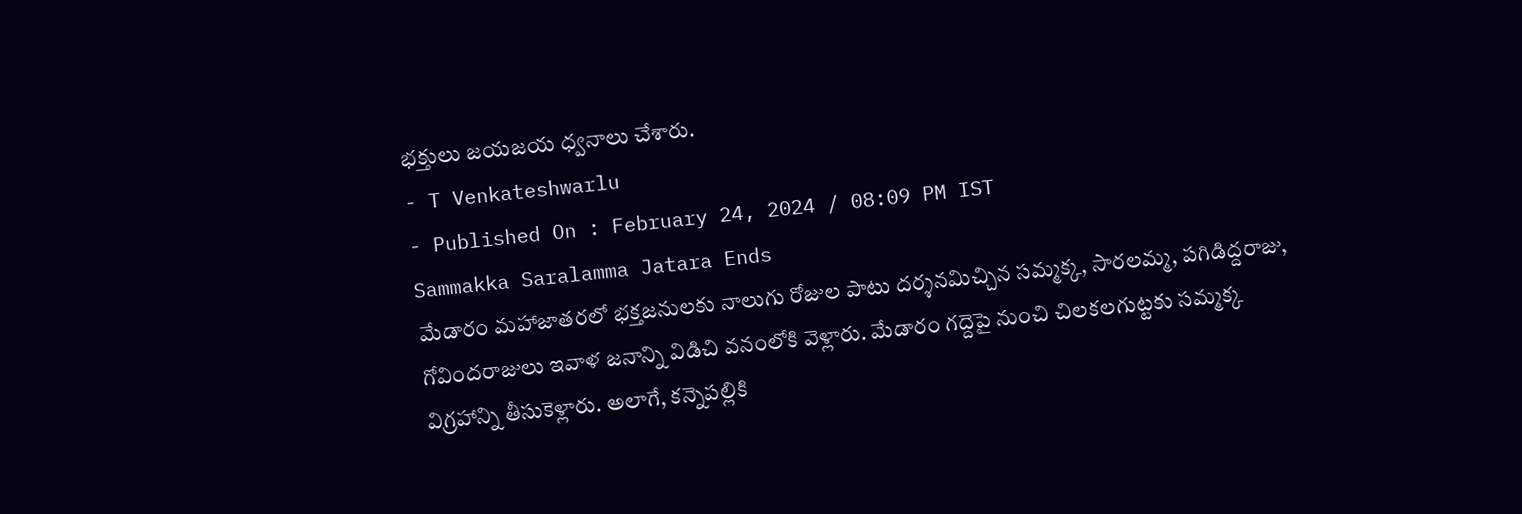భక్తులు జయజయ ధ్వనాలు చేశారు.
- T Venkateshwarlu
- Published On : February 24, 2024 / 08:09 PM IST
Sammakka Saralamma Jatara Ends
మేడారం మహాజాతరలో భక్తజనులకు నాలుగు రోజుల పాటు దర్శనమిచ్చిన సమ్మక్క, సారలమ్మ, పగిడిద్దరాజు, గోవిందరాజులు ఇవాళ జనాన్ని విడిచి వనంలోకి వెళ్లారు. మేడారం గద్దెపై నుంచి చిలకలగుట్టకు సమ్మక్క విగ్రహాన్ని తీసుకెళ్లారు. అలాగే, కన్నెపల్లికి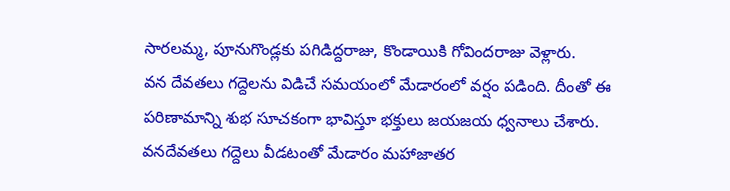సారలమ్మ, పూనుగొండ్లకు పగిడిద్దరాజు, కొండాయికి గోవిందరాజు వెళ్లారు.
వన దేవతలు గద్దెలను విడిచే సమయంలో మేడారంలో వర్షం పడింది. దీంతో ఈ పరిణామాన్ని శుభ సూచకంగా భావిస్తూ భక్తులు జయజయ ధ్వనాలు చేశారు. వనదేవతలు గద్దెలు వీడటంతో మేడారం మహాజాతర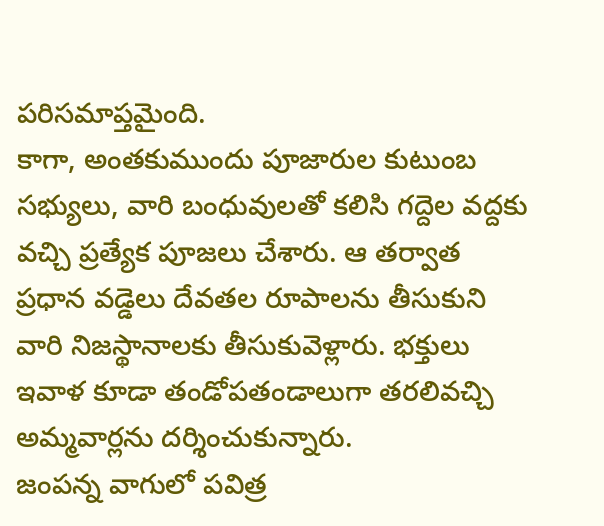పరిసమాప్తమైంది.
కాగా, అంతకుముందు పూజారుల కుటుంబ సభ్యులు, వారి బంధువులతో కలిసి గద్దెల వద్దకు వచ్చి ప్రత్యేక పూజలు చేశారు. ఆ తర్వాత ప్రధాన వడ్డెలు దేవతల రూపాలను తీసుకుని వారి నిజస్థానాలకు తీసుకువెళ్లారు. భక్తులు ఇవాళ కూడా తండోపతండాలుగా తరలివచ్చి అమ్మవార్లను దర్శించుకున్నారు.
జంపన్న వాగులో పవిత్ర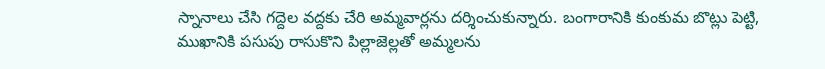స్నానాలు చేసి గద్దెల వద్దకు చేరి అమ్మవార్లను దర్శించుకున్నారు. బంగారానికి కుంకుమ బొట్లు పెట్టి, ముఖానికి పసుపు రాసుకొని పిల్లాజెల్లతో అమ్మలను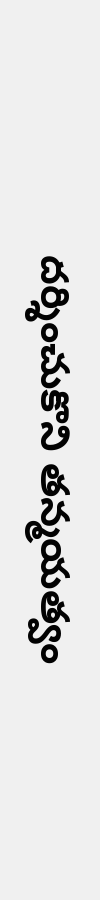దర్శించుకొని తన్మయత్వం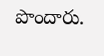పొందారు.